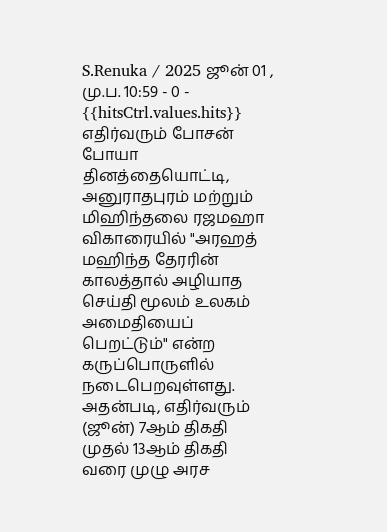S.Renuka / 2025 ஜூன் 01 , மு.ப. 10:59 - 0 - {{hitsCtrl.values.hits}}
எதிர்வரும் போசன் போயா தினத்தையொட்டி, அனுராதபுரம் மற்றும் மிஹிந்தலை ரஜமஹா விகாரையில் "அரஹத் மஹிந்த தேரரின் காலத்தால் அழியாத செய்தி மூலம் உலகம் அமைதியைப் பெறட்டும்" என்ற கருப்பொருளில் நடைபெறவுள்ளது.
அதன்படி, எதிர்வரும் (ஜூன்) 7ஆம் திகதி முதல் 13ஆம் திகதி வரை முழு அரச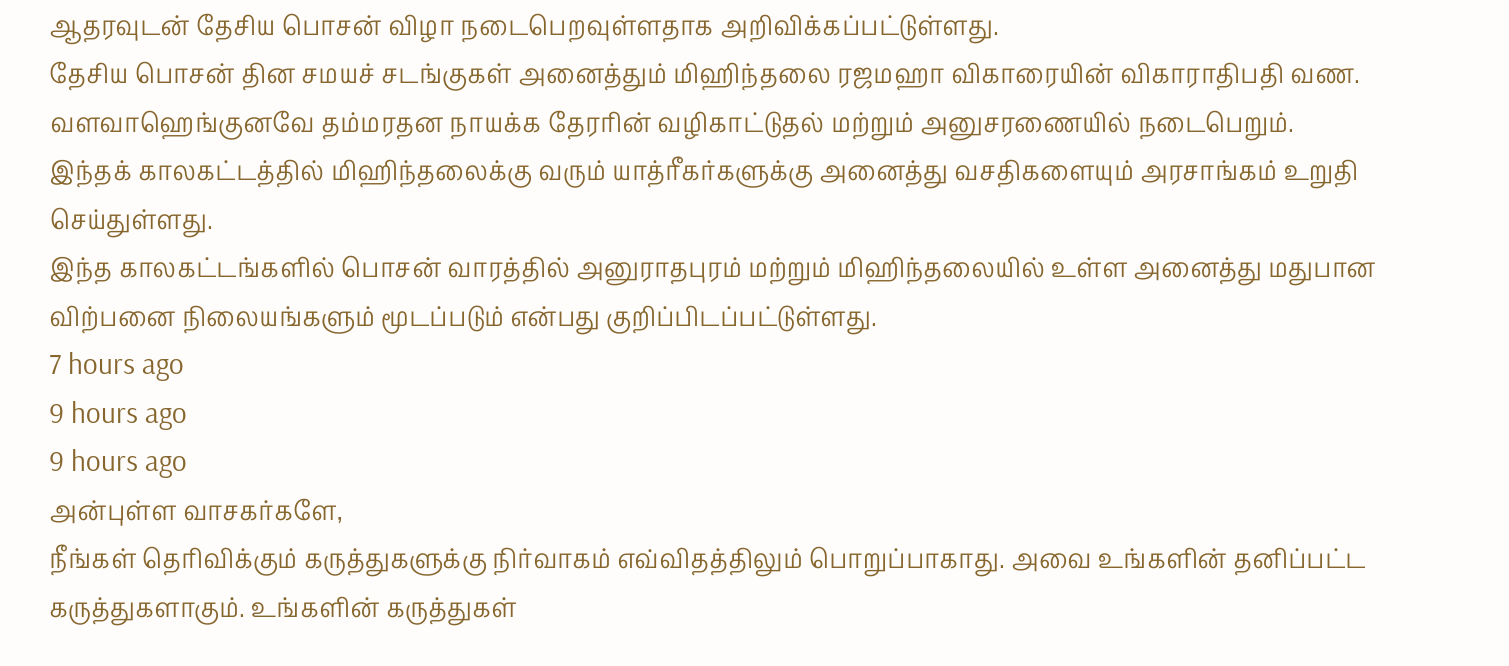ஆதரவுடன் தேசிய பொசன் விழா நடைபெறவுள்ளதாக அறிவிக்கப்பட்டுள்ளது.
தேசிய பொசன் தின சமயச் சடங்குகள் அனைத்தும் மிஹிந்தலை ரஜமஹா விகாரையின் விகாராதிபதி வண. வளவாஹெங்குனவே தம்மரதன நாயக்க தேரரின் வழிகாட்டுதல் மற்றும் அனுசரணையில் நடைபெறும்.
இந்தக் காலகட்டத்தில் மிஹிந்தலைக்கு வரும் யாத்ரீகர்களுக்கு அனைத்து வசதிகளையும் அரசாங்கம் உறுதி செய்துள்ளது.
இந்த காலகட்டங்களில் பொசன் வாரத்தில் அனுராதபுரம் மற்றும் மிஹிந்தலையில் உள்ள அனைத்து மதுபான விற்பனை நிலையங்களும் மூடப்படும் என்பது குறிப்பிடப்பட்டுள்ளது.
7 hours ago
9 hours ago
9 hours ago
அன்புள்ள வாசகர்களே,
நீங்கள் தெரிவிக்கும் கருத்துகளுக்கு நிர்வாகம் எவ்விதத்திலும் பொறுப்பாகாது. அவை உங்களின் தனிப்பட்ட கருத்துகளாகும். உங்களின் கருத்துகள்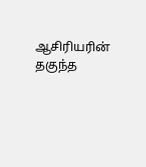ஆசிரியரின் தகுந்த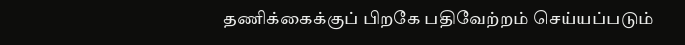தணிக்கைக்குப் பிறகே பதிவேற்றம் செய்யப்படும்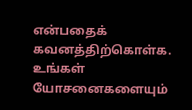என்பதைக் கவனத்திற்கொள்க. உங்கள் யோசனைகளையும்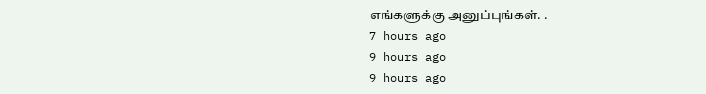எங்களுக்கு அனுப்புங்கள். .
7 hours ago
9 hours ago
9 hours ago